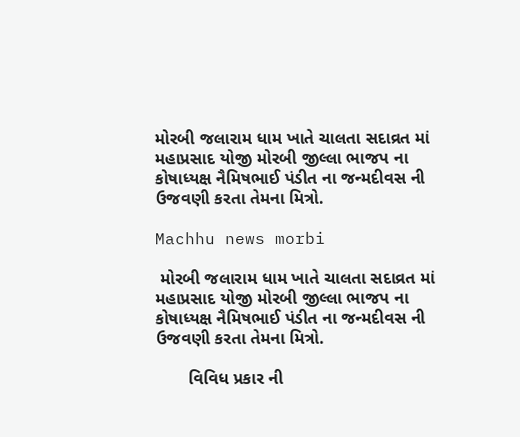મોરબી જલારામ ધામ ખાતે ચાલતા સદાવ્રત માં મહાપ્રસાદ યોજી મોરબી જીલ્લા ભાજપ ના કોષાધ્યક્ષ નૈમિષભાઈ પંડીત ના જન્મદીવસ ની ઉજવણી કરતા તેમના મિત્રો.

Machhu news morbi

 મોરબી જલારામ ધામ ખાતે ચાલતા સદાવ્રત માં મહાપ્રસાદ યોજી મોરબી જીલ્લા ભાજપ ના કોષાધ્યક્ષ નૈમિષભાઈ પંડીત ના જન્મદીવસ ની ઉજવણી કરતા તેમના મિત્રો.

       વિવિધ પ્રકાર ની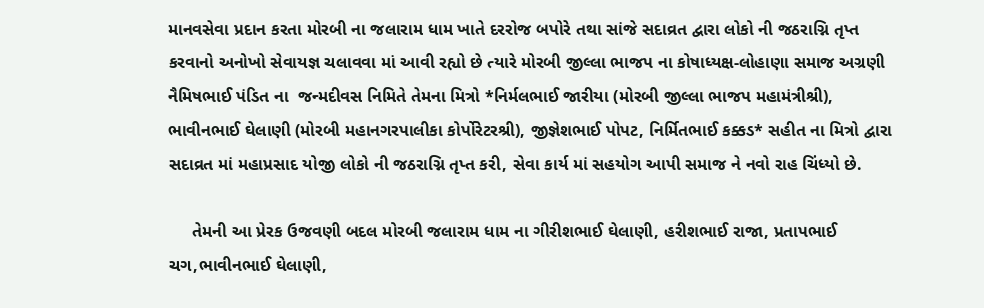માનવસેવા પ્રદાન કરતા મોરબી ના જલારામ ધામ ખાતે દરરોજ બપોરે તથા સાંજે સદાવ્રત દ્વારા લોકો ની જઠરાગ્નિ તૃપ્ત કરવાનો અનોખો સેવાયજ્ઞ ચલાવવા માં આવી રહ્યો છે ત્યારે મોરબી જીલ્લા ભાજપ ના કોષાધ્યક્ષ-લોહાણા સમાજ અગ્રણી નૈમિષભાઈ પંડિત ના  જન્મદીવસ નિમિતે તેમના મિત્રો *નિર્મલભાઈ જારીયા (મોરબી જીલ્લા ભાજપ મહામંત્રીશ્રી), ભાવીનભાઈ ઘેલાણી (મોરબી મહાનગરપાલીકા કોર્પોરેટરશ્રી), જીજ્ઞેશભાઈ પોપટ, નિર્મિતભાઈ કક્કડ* સહીત ના મિત્રો દ્વારા   સદાવ્રત માં મહાપ્રસાદ યોજી લોકો ની જઠરાગ્નિ તૃપ્ત કરી, સેવા કાર્ય માં સહયોગ આપી સમાજ ને નવો રાહ ચિંધ્યો છે.

     તેમની આ પ્રેરક ઉજવણી બદલ મોરબી જલારામ ધામ ના ગીરીશભાઈ ઘેલાણી, હરીશભાઈ રાજા, પ્રતાપભાઈ ચગ,ભાવીનભાઈ ઘેલાણી,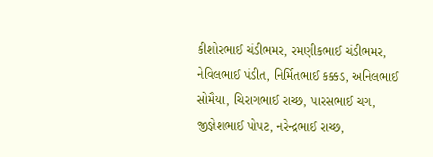કીશોરભાઈ ચંડીભમર, રમણીકભાઈ ચંડીભમર, નેવિલભાઈ પંડીત, નિર્મિતભાઈ કક્કડ, અનિલભાઈ સોમૈયા, ચિરાગભાઈ રાચ્છ, પારસભાઈ ચગ, જીજ્ઞેશભાઈ પોપટ, નરેન્દ્રભાઈ રાચ્છ,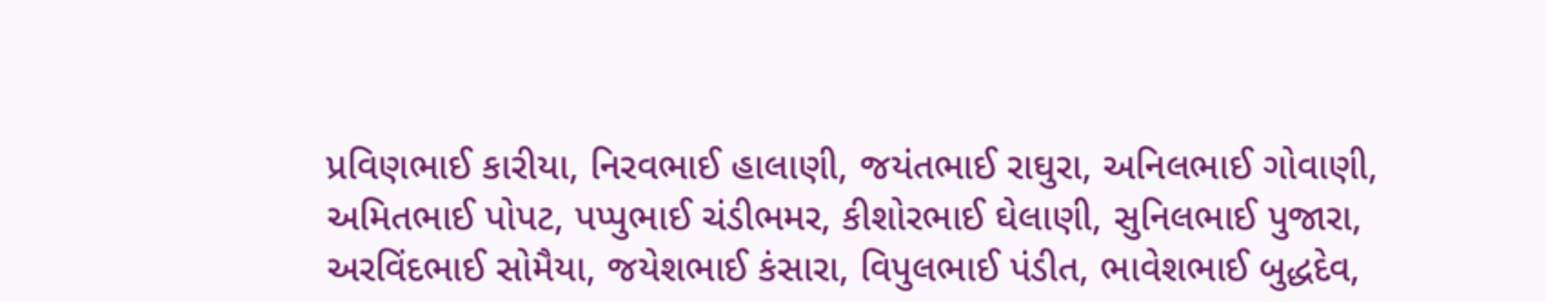પ્રવિણભાઈ કારીયા, નિરવભાઈ હાલાણી, જયંતભાઈ રાઘુરા, અનિલભાઈ ગોવાણી, અમિતભાઈ પોપટ, પપ્પુભાઈ ચંડીભમર, કીશોરભાઈ ઘેલાણી, સુનિલભાઈ પુજારા, અરવિંદભાઈ સોમૈયા, જયેશભાઈ કંસારા, વિપુલભાઈ પંડીત, ભાવેશભાઈ બુદ્ધદેવ,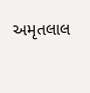અમૃતલાલ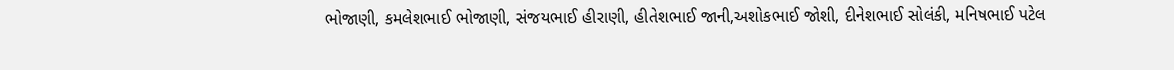ભોજાણી, કમલેશભાઈ ભોજાણી, સંજયભાઈ હીરાણી, હીતેશભાઈ જાની,અશોકભાઈ જોશી, દીનેશભાઈ સોલંકી, મનિષભાઈ પટેલ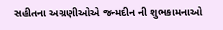સહીતના અગ્રણીઓએ જન્મદીન ની શુભકામનાઓ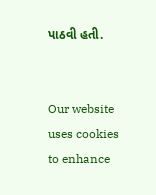પાઠવી હતી.


Our website uses cookies to enhance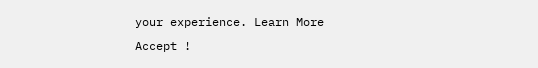your experience. Learn More
Accept !